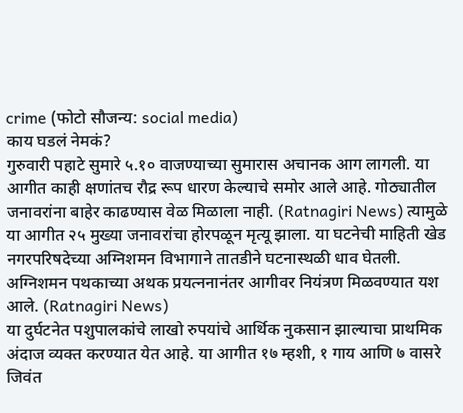crime (फोटो सौजन्य: social media)
काय घडलं नेमकं?
गुरुवारी पहाटे सुमारे ५.१० वाजण्याच्या सुमारास अचानक आग लागली. या आगीत काही क्षणांतच रौद्र रूप धारण केल्याचे समोर आले आहे. गोठ्यातील जनावरांना बाहेर काढण्यास वेळ मिळाला नाही. (Ratnagiri News) त्यामुळे या आगीत २५ मुख्या जनावरांचा होरपळून मृत्यू झाला. या घटनेची माहिती खेड नगरपरिषदेच्या अग्निशमन विभागाने तातडीने घटनास्थळी धाव घेतली. अग्निशमन पथकाच्या अथक प्रयत्ननानंतर आगीवर नियंत्रण मिळवण्यात यश आले. (Ratnagiri News)
या दुर्घटनेत पशुपालकांचे लाखो रुपयांचे आर्थिक नुकसान झाल्याचा प्राथमिक अंदाज व्यक्त करण्यात येत आहे. या आगीत १७ म्हशी, १ गाय आणि ७ वासरे जिवंत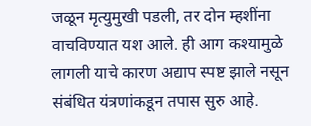जळून मृत्युमुखी पडली, तर दोन म्हशींना वाचविण्यात यश आले. ही आग कश्यामुळे लागली याचे कारण अद्याप स्पष्ट झाले नसून संबंधित यंत्रणांकडून तपास सुरु आहे.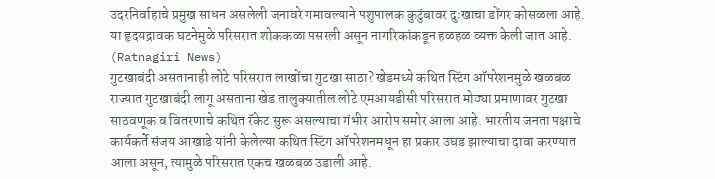उदरनिर्वाहाचे प्रमुख साधन असलेली जनावरे गमावल्याने पशुपालक कुटुंबावर दुःखाचा डोंगर कोसळला आहे. या हृदयद्रावक घटनेमुळे परिसरात शोककळा पसरली असून नागरिकांकडून हळहळ व्यक्त केली जात आहे. (Ratnagiri News)
गुटखाबंदी असतानाही लोटे परिसरात लाखोंचा गुटखा साठा? खेडमध्ये कथित स्टिंग ऑपरेशनमुळे खळबळ
राज्यात गुटखाबंदी लागू असताना खेड तालुक्यातील लोटे एमआयडीसी परिसरात मोठ्या प्रमाणावर गुटखा साठवणूक व वितरणाचे कथित रॅकेट सुरू असल्याचा गंभीर आरोप समोर आला आहे. भारतीय जनता पक्षाचे कार्यकर्ते संजय आखाडे यांनी केलेल्या कथित स्टिंग ऑपरेशनमधून हा प्रकार उघड झाल्याचा दावा करण्यात आला असून, त्यामुळे परिसरात एकच खळबळ उडाली आहे.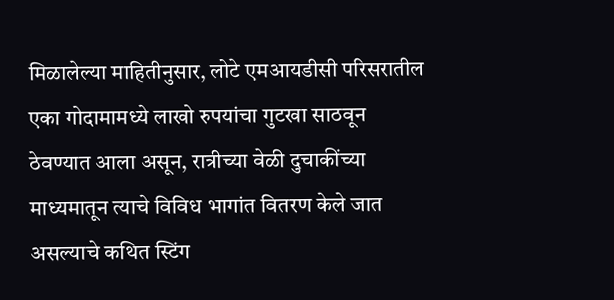मिळालेल्या माहितीनुसार, लोटे एमआयडीसी परिसरातील एका गोदामामध्ये लाखो रुपयांचा गुटखा साठवून ठेवण्यात आला असून, रात्रीच्या वेळी दुचाकींच्या माध्यमातून त्याचे विविध भागांत वितरण केले जात असल्याचे कथित स्टिंग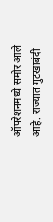ऑपरेशनमध्ये समोर आले आहे. राज्यात गुटखाबंदी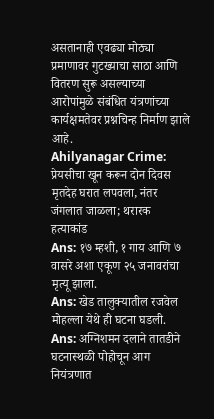असतानाही एवढ्या मोठ्या प्रमाणावर गुटख्याचा साठा आणि वितरण सुरू असल्याच्या आरोपांमुळे संबंधित यंत्रणांच्या कार्यक्षमतेवर प्रश्नचिन्ह निर्माण झाले आहे.
Ahilyanagar Crime: प्रेयसीचा खून करून दोन दिवस मृतदेह घरात लपवला, नंतर जंगलात जाळला; थरारक हत्याकांड
Ans: १७ म्हशी, १ गाय आणि ७ वासरे अशा एकूण २५ जनावरांचा मृत्यू झाला.
Ans: खेड तालुक्यातील रजवेल मोहल्ला येथे ही घटना घडली.
Ans: अग्निशमन दलाने तातडीने घटनास्थळी पोहोचून आग नियंत्रणात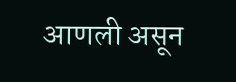आणली असून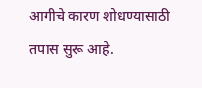आगीचे कारण शोधण्यासाठी तपास सुरू आहे.